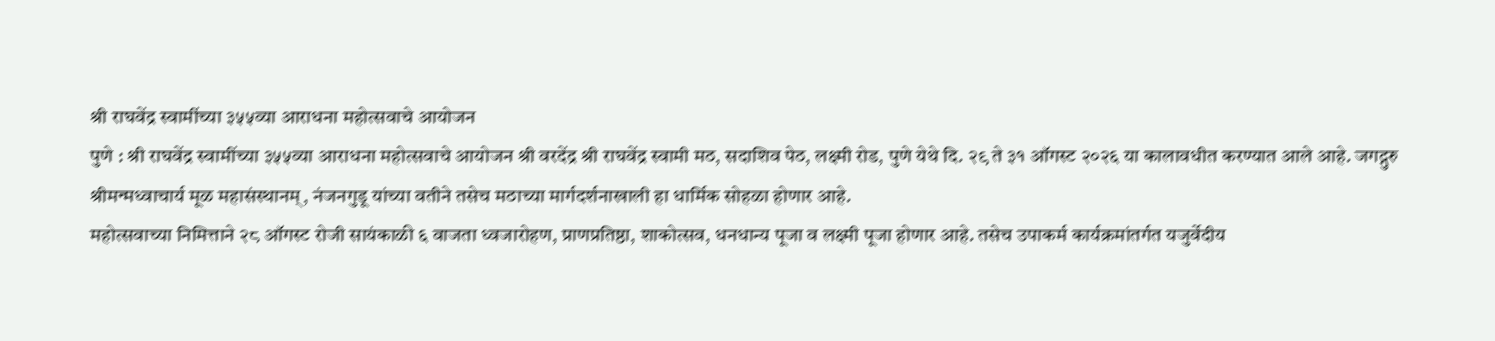श्री राघवेंद्र स्वामींच्या ३५५व्या आराधना महोत्सवाचे आयोजन
पुणे : श्री राघवेंद्र स्वामींच्या ३५५व्या आराधना महोत्सवाचे आयोजन श्री वरदेंद्र श्री राघवेंद्र स्वामी मठ, सदाशिव पेठ, लक्ष्मी रोड, पुणे येथे दि. २९ ते ३१ ऑगस्ट २०२६ या कालावधीत करण्यात आले आहे. जगद्गुरु श्रीमन्मध्वाचार्य मूळ महासंस्थानम्, नंजनगुडू यांच्या वतीने तसेच मठाच्या मार्गदर्शनाखाली हा धार्मिक सोहळा होणार आहे.
महोत्सवाच्या निमित्ताने २८ ऑगस्ट रोजी सायंकाळी ६ वाजता ध्वजारोहण, प्राणप्रतिष्ठा, शाकोत्सव, धनधान्य पूजा व लक्ष्मी पूजा होणार आहे. तसेच उपाकर्म कार्यक्रमांतर्गत यजुर्वेदीय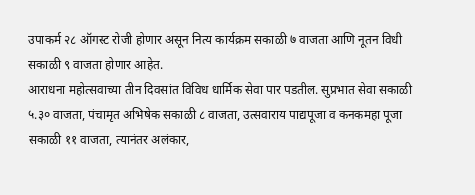उपाकर्म २८ ऑगस्ट रोजी होणार असून नित्य कार्यक्रम सकाळी ७ वाजता आणि नूतन विधी सकाळी ९ वाजता होणार आहेत.
आराधना महोत्सवाच्या तीन दिवसांत विविध धार्मिक सेवा पार पडतील. सुप्रभात सेवा सकाळी ५.३० वाजता, पंचामृत अभिषेक सकाळी ८ वाजता, उत्सवाराय पाद्यपूजा व कनकमहा पूजा सकाळी ११ वाजता, त्यानंतर अलंकार,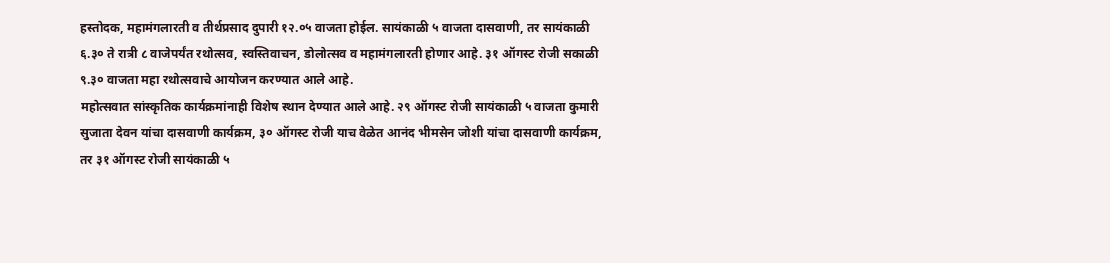हस्तोदक, महामंगलारती व तीर्थप्रसाद दुपारी १२.०५ वाजता होईल. सायंकाळी ५ वाजता दासवाणी, तर सायंकाळी ६.३० ते रात्री ८ वाजेपर्यंत रथोत्सव, स्वस्तिवाचन, डोलोत्सव व महामंगलारती होणार आहे. ३१ ऑगस्ट रोजी सकाळी ९.३० वाजता महा रथोत्सवाचे आयोजन करण्यात आले आहे.
महोत्सवात सांस्कृतिक कार्यक्रमांनाही विशेष स्थान देण्यात आले आहे. २९ ऑगस्ट रोजी सायंकाळी ५ वाजता कुमारी सुजाता देवन यांचा दासवाणी कार्यक्रम, ३० ऑगस्ट रोजी याच वेळेत आनंद भीमसेन जोशी यांचा दासवाणी कार्यक्रम, तर ३१ ऑगस्ट रोजी सायंकाळी ५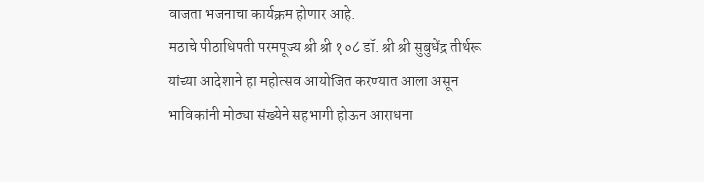वाजता भजनाचा कार्यक्रम होणार आहे.
मठाचे पीठाधिपती परमपूज्य श्री श्री १०८ डॉ. श्री श्री सुबुधेंद्र तीर्थरू यांच्या आदेशाने हा महोत्सव आयोजित करण्यात आला असून भाविकांनी मोठ्या संख्येने सहभागी होऊन आराधना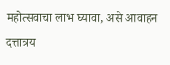महोत्सवाचा लाभ घ्यावा, असे आवाहन दत्तात्रय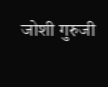जोशी गुरुजी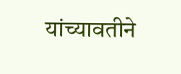यांच्यावतीने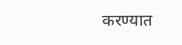करण्यात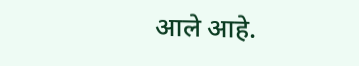आले आहे.